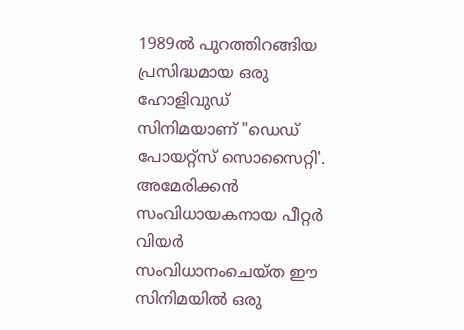1989ൽ പുറത്തിറങ്ങിയ പ്രസിദ്ധമായ ഒരു ഹോളിവുഡ് സിനിമയാണ് "ഡെഡ് പോയറ്റ്സ് സൊസൈറ്റി'. അമേരിക്കൻ സംവിധായകനായ പീറ്റർ വിയർ സംവിധാനംചെയ്ത ഈ സിനിമയിൽ ഒരു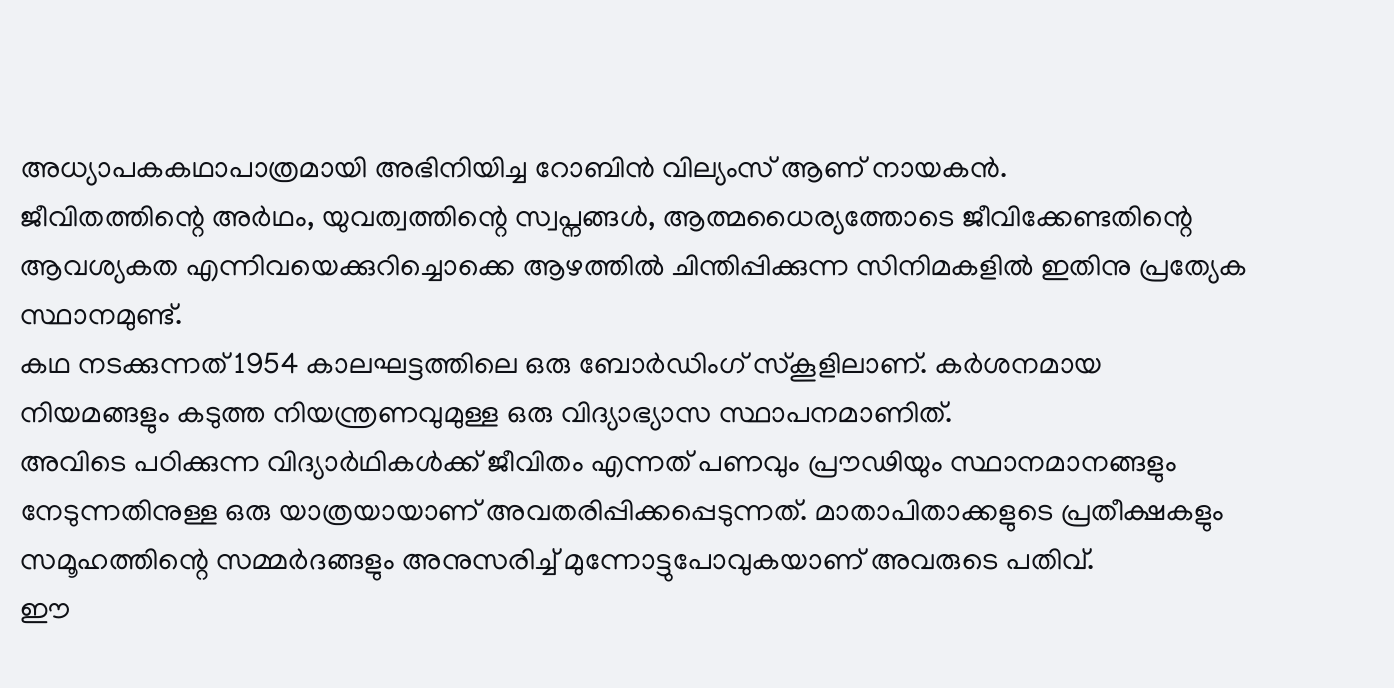അധ്യാപകകഥാപാത്രമായി അഭിനിയിച്ച റോബിൻ വില്യംസ് ആണ് നായകൻ.
ജീവിതത്തിന്റെ അർഥം, യുവത്വത്തിന്റെ സ്വപ്നങ്ങൾ, ആത്മധൈര്യത്തോടെ ജീവിക്കേണ്ടതിന്റെ ആവശ്യകത എന്നിവയെക്കുറിച്ചൊക്കെ ആഴത്തിൽ ചിന്തിപ്പിക്കുന്ന സിനിമകളിൽ ഇതിനു പ്രത്യേക സ്ഥാനമുണ്ട്.
കഥ നടക്കുന്നത് 1954 കാലഘട്ടത്തിലെ ഒരു ബോർഡിംഗ് സ്കൂളിലാണ്. കർശനമായ നിയമങ്ങളും കടുത്ത നിയന്ത്രണവുമുള്ള ഒരു വിദ്യാഭ്യാസ സ്ഥാപനമാണിത്.
അവിടെ പഠിക്കുന്ന വിദ്യാർഥികൾക്ക് ജീവിതം എന്നത് പണവും പ്രൗഢിയും സ്ഥാനമാനങ്ങളും നേടുന്നതിനുള്ള ഒരു യാത്രയായാണ് അവതരിപ്പിക്കപ്പെടുന്നത്. മാതാപിതാക്കളുടെ പ്രതീക്ഷകളും സമൂഹത്തിന്റെ സമ്മർദങ്ങളും അനുസരിച്ച് മുന്നോട്ടുപോവുകയാണ് അവരുടെ പതിവ്.
ഈ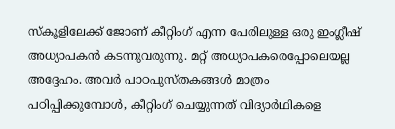സ്കൂളിലേക്ക് ജോണ് കീറ്റിംഗ് എന്ന പേരിലുള്ള ഒരു ഇംഗ്ലീഷ് അധ്യാപകൻ കടന്നുവരുന്നു. മറ്റ് അധ്യാപകരെപ്പോലെയല്ല അദ്ദേഹം. അവർ പാഠപുസ്തകങ്ങൾ മാത്രം പഠിപ്പിക്കുമ്പോൾ, കീറ്റിംഗ് ചെയ്യുന്നത് വിദ്യാർഥികളെ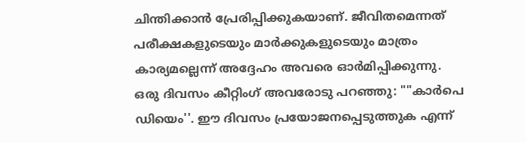ചിന്തിക്കാൻ പ്രേരിപ്പിക്കുകയാണ്. ജീവിതമെന്നത് പരീക്ഷകളുടെയും മാർക്കുകളുടെയും മാത്രം കാര്യമല്ലെന്ന് അദ്ദേഹം അവരെ ഓർമിപ്പിക്കുന്നു.
ഒരു ദിവസം കീറ്റിംഗ് അവരോടു പറഞ്ഞു: ""കാർപെ ഡിയെം''. ഈ ദിവസം പ്രയോജനപ്പെടുത്തുക എന്ന്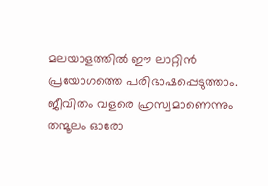മലയാളത്തിൽ ഈ ലാറ്റിൻ പ്രയോഗത്തെ പരിഭാഷപ്പെടുത്താം. ജീവിതം വളരെ ഹ്രസ്വമാണെന്നും തന്മൂലം ഓരോ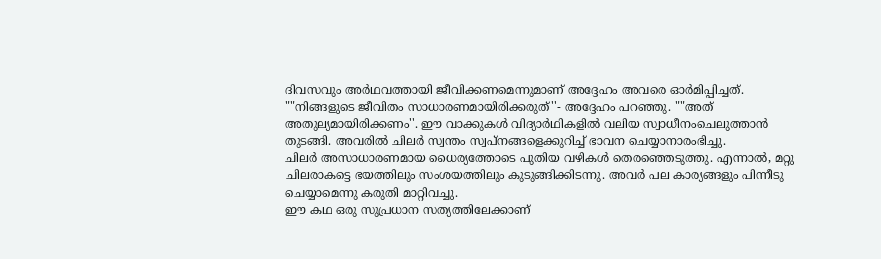ദിവസവും അർഥവത്തായി ജീവിക്കണമെന്നുമാണ് അദ്ദേഹം അവരെ ഓർമിപ്പിച്ചത്.
""നിങ്ങളുടെ ജീവിതം സാധാരണമായിരിക്കരുത്''- അദ്ദേഹം പറഞ്ഞു. ""അത് അതുല്യമായിരിക്കണം''. ഈ വാക്കുകൾ വിദ്യാർഥികളിൽ വലിയ സ്വാധീനംചെലുത്താൻ തുടങ്ങി. അവരിൽ ചിലർ സ്വന്തം സ്വപ്നങ്ങളെക്കുറിച്ച് ഭാവന ചെയ്യാനാരംഭിച്ചു.
ചിലർ അസാധാരണമായ ധൈര്യത്തോടെ പുതിയ വഴികൾ തെരഞ്ഞെടുത്തു. എന്നാൽ, മറ്റു ചിലരാകട്ടെ ഭയത്തിലും സംശയത്തിലും കുടുങ്ങിക്കിടന്നു. അവർ പല കാര്യങ്ങളും പിന്നീടു ചെയ്യാമെന്നു കരുതി മാറ്റിവച്ചു.
ഈ കഥ ഒരു സുപ്രധാന സത്യത്തിലേക്കാണ്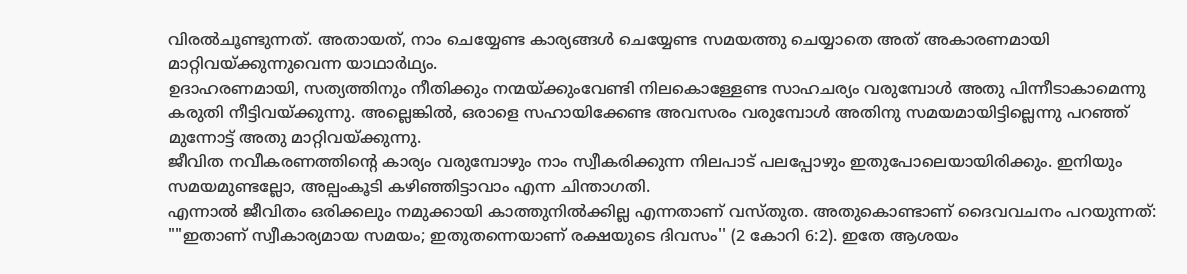വിരൽചൂണ്ടുന്നത്. അതായത്, നാം ചെയ്യേണ്ട കാര്യങ്ങൾ ചെയ്യേണ്ട സമയത്തു ചെയ്യാതെ അത് അകാരണമായി മാറ്റിവയ്ക്കുന്നുവെന്ന യാഥാർഥ്യം.
ഉദാഹരണമായി, സത്യത്തിനും നീതിക്കും നന്മയ്ക്കുംവേണ്ടി നിലകൊള്ളേണ്ട സാഹചര്യം വരുമ്പോൾ അതു പിന്നീടാകാമെന്നു കരുതി നീട്ടിവയ്ക്കുന്നു. അല്ലെങ്കിൽ, ഒരാളെ സഹായിക്കേണ്ട അവസരം വരുമ്പോൾ അതിനു സമയമായിട്ടില്ലെന്നു പറഞ്ഞ് മുന്നോട്ട് അതു മാറ്റിവയ്ക്കുന്നു.
ജീവിത നവീകരണത്തിന്റെ കാര്യം വരുമ്പോഴും നാം സ്വീകരിക്കുന്ന നിലപാട് പലപ്പോഴും ഇതുപോലെയായിരിക്കും. ഇനിയും സമയമുണ്ടല്ലോ, അല്പംകൂടി കഴിഞ്ഞിട്ടാവാം എന്ന ചിന്താഗതി.
എന്നാൽ ജീവിതം ഒരിക്കലും നമുക്കായി കാത്തുനിൽക്കില്ല എന്നതാണ് വസ്തുത. അതുകൊണ്ടാണ് ദൈവവചനം പറയുന്നത്: ""ഇതാണ് സ്വീകാര്യമായ സമയം; ഇതുതന്നെയാണ് രക്ഷയുടെ ദിവസം'' (2 കോറി 6:2). ഇതേ ആശയം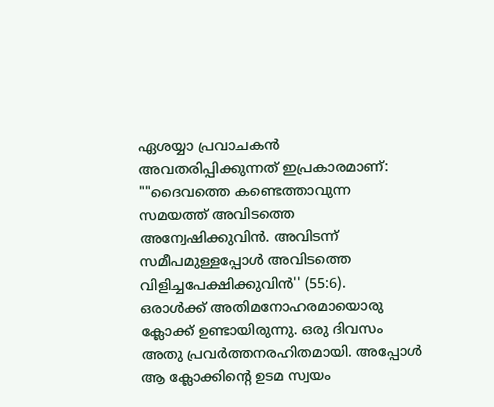ഏശയ്യാ പ്രവാചകൻ അവതരിപ്പിക്കുന്നത് ഇപ്രകാരമാണ്: ""ദൈവത്തെ കണ്ടെത്താവുന്ന സമയത്ത് അവിടത്തെ അന്വേഷിക്കുവിൻ. അവിടന്ന് സമീപമുള്ളപ്പോൾ അവിടത്തെ വിളിച്ചപേക്ഷിക്കുവിൻ'' (55:6).
ഒരാൾക്ക് അതിമനോഹരമായൊരു ക്ലോക്ക് ഉണ്ടായിരുന്നു. ഒരു ദിവസം അതു പ്രവർത്തനരഹിതമായി. അപ്പോൾ ആ ക്ലോക്കിന്റെ ഉടമ സ്വയം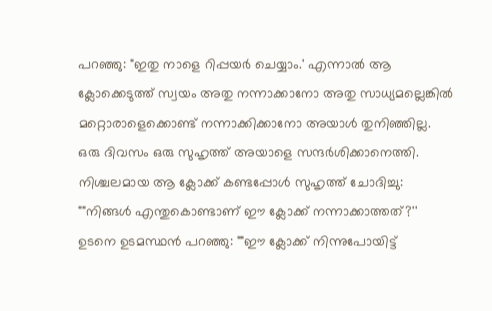പറഞ്ഞു: "ഇതു നാളെ റിപ്പയർ ചെയ്യാം.' എന്നാൽ ആ ക്ലോക്കെടുത്ത് സ്വയം അതു നന്നാക്കാനോ അതു സാധ്യമല്ലെങ്കിൽ മറ്റൊരാളെക്കൊണ്ട് നന്നാക്കിക്കാനോ അയാൾ തുനിഞ്ഞില്ല.
ഒരു ദിവസം ഒരു സുഹൃത്ത് അയാളെ സന്ദർശിക്കാനെത്തി. നിശ്ചലമായ ആ ക്ലോക്ക് കണ്ടപ്പോൾ സുഹൃത്ത് ചോദിച്ചു: ""നിങ്ങൾ എന്തുകൊണ്ടാണ് ഈ ക്ലോക്ക് നന്നാക്കാത്തത്?'' ഉടനെ ഉടമസ്ഥൻ പറഞ്ഞു: ""ഈ ക്ലോക്ക് നിന്നുപോയിട്ട്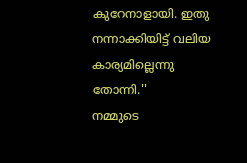കുറേനാളായി. ഇതു നന്നാക്കിയിട്ട് വലിയ കാര്യമില്ലെന്നു തോന്നി.''
നമ്മുടെ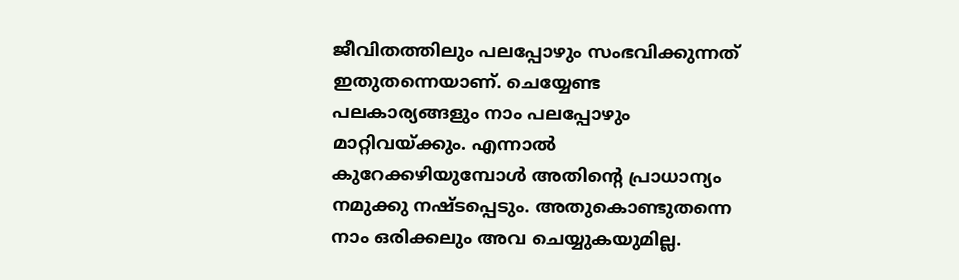ജീവിതത്തിലും പലപ്പോഴും സംഭവിക്കുന്നത് ഇതുതന്നെയാണ്. ചെയ്യേണ്ട പലകാര്യങ്ങളും നാം പലപ്പോഴും മാറ്റിവയ്ക്കും. എന്നാൽ കുറേക്കഴിയുമ്പോൾ അതിന്റെ പ്രാധാന്യം നമുക്കു നഷ്ടപ്പെടും. അതുകൊണ്ടുതന്നെ നാം ഒരിക്കലും അവ ചെയ്യുകയുമില്ല.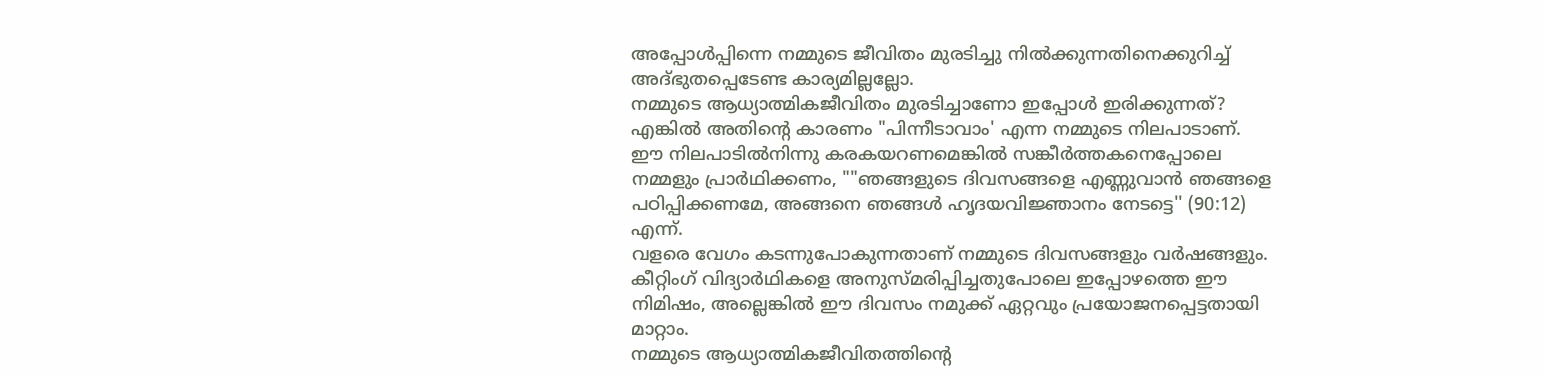അപ്പോൾപ്പിന്നെ നമ്മുടെ ജീവിതം മുരടിച്ചു നിൽക്കുന്നതിനെക്കുറിച്ച് അദ്ഭുതപ്പെടേണ്ട കാര്യമില്ലല്ലോ.
നമ്മുടെ ആധ്യാത്മികജീവിതം മുരടിച്ചാണോ ഇപ്പോൾ ഇരിക്കുന്നത്? എങ്കിൽ അതിന്റെ കാരണം "പിന്നീടാവാം' എന്ന നമ്മുടെ നിലപാടാണ്. ഈ നിലപാടിൽനിന്നു കരകയറണമെങ്കിൽ സങ്കീർത്തകനെപ്പോലെ നമ്മളും പ്രാർഥിക്കണം, ""ഞങ്ങളുടെ ദിവസങ്ങളെ എണ്ണുവാൻ ഞങ്ങളെ പഠിപ്പിക്കണമേ, അങ്ങനെ ഞങ്ങൾ ഹൃദയവിജ്ഞാനം നേടട്ടെ'' (90:12) എന്ന്.
വളരെ വേഗം കടന്നുപോകുന്നതാണ് നമ്മുടെ ദിവസങ്ങളും വർഷങ്ങളും. കീറ്റിംഗ് വിദ്യാർഥികളെ അനുസ്മരിപ്പിച്ചതുപോലെ ഇപ്പോഴത്തെ ഈ നിമിഷം, അല്ലെങ്കിൽ ഈ ദിവസം നമുക്ക് ഏറ്റവും പ്രയോജനപ്പെട്ടതായി മാറ്റാം.
നമ്മുടെ ആധ്യാത്മികജീവിതത്തിന്റെ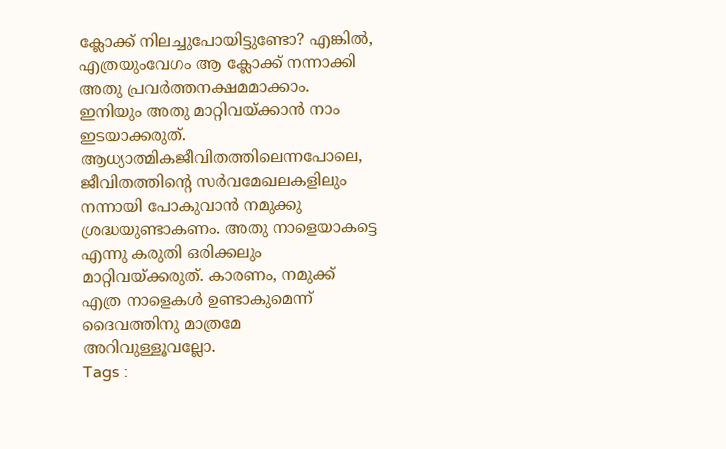ക്ലോക്ക് നിലച്ചുപോയിട്ടുണ്ടോ? എങ്കിൽ, എത്രയുംവേഗം ആ ക്ലോക്ക് നന്നാക്കി അതു പ്രവർത്തനക്ഷമമാക്കാം. ഇനിയും അതു മാറ്റിവയ്ക്കാൻ നാം ഇടയാക്കരുത്.
ആധ്യാത്മികജീവിതത്തിലെന്നപോലെ, ജീവിതത്തിന്റെ സർവമേഖലകളിലും നന്നായി പോകുവാൻ നമുക്കു ശ്രദ്ധയുണ്ടാകണം. അതു നാളെയാകട്ടെ എന്നു കരുതി ഒരിക്കലും മാറ്റിവയ്ക്കരുത്. കാരണം, നമുക്ക് എത്ര നാളെകൾ ഉണ്ടാകുമെന്ന് ദൈവത്തിനു മാത്രമേ അറിവുള്ളൂവല്ലോ.
Tags :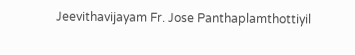Jeevithavijayam Fr. Jose Panthaplamthottiyil